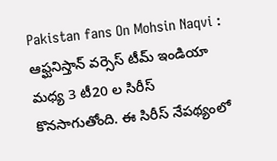Pakistan fans On Mohsin Naqvi : ఆఫ్ఘనిస్తాన్ వర్సెస్ టీమ్ ఇండియా మధ్య 3 టీ20 ల సిరీస్ కొనసాగుతోంది. ఈ సిరీస్ నేపథ్యంలో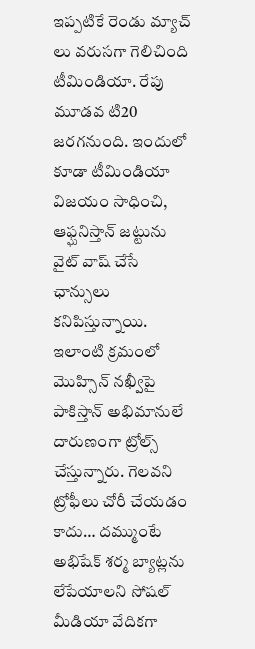ఇప్పటికే రెండు మ్యాచ్ లు వరుసగా గెలిచింది టీమిండియా. రేపు మూడవ టి20 జరగనుంది. ఇందులో కూడా టీమిండియా విజయం సాధించి, ఆఫ్ఘనిస్తాన్ జట్టును వైట్ వాష్ చేసే ఛాన్సులు కనిపిస్తున్నాయి. ఇలాంటి క్రమంలో మొహ్సిన్ నఖ్వీపై పాకిస్తాన్ అభిమానులే దారుణంగా ట్రోల్స్ చేస్తున్నారు. గెలవని ట్రోఫీలు చోరీ చేయడం కాదు… దమ్ముంటే అభిషేక్ శర్మ బ్యాట్లను లేపేయాలని సోషల్ మీడియా వేదికగా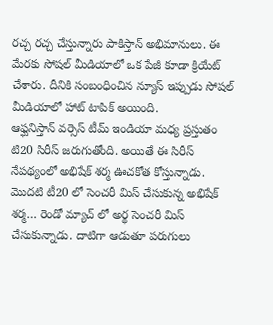రచ్చ రచ్చ చేస్తున్నారు పాకిస్తాన్ అభిమానులు. ఈ మేరకు సోషల్ మీడియాలో ఒక పేజీ కూడా క్రియేట్ చేశారు. దీనికి సంబంధించిన న్యూస్ ఇప్పుడు సోషల్ మీడియాలో హాట్ టాపిక్ అయింది.
ఆఫ్ఘనిస్తాన్ వర్సెస్ టీమ్ ఇండియా మధ్య ప్రస్తుతం టి20 సిరీస్ జరుగుతోంది. అయితే ఈ సిరీస్ నేపథ్యంలో అభిషేక్ శర్మ ఊచకోత కోస్తున్నాడు. మొదటి టీ20 లో సెంచరీ మిస్ చేసుకున్న అభిషేక్ శర్మ… రెండో మ్యాచ్ లో అర్థ సెంచరీ మిస్ చేసుకున్నాడు. దాటిగా ఆడుతూ పరుగులు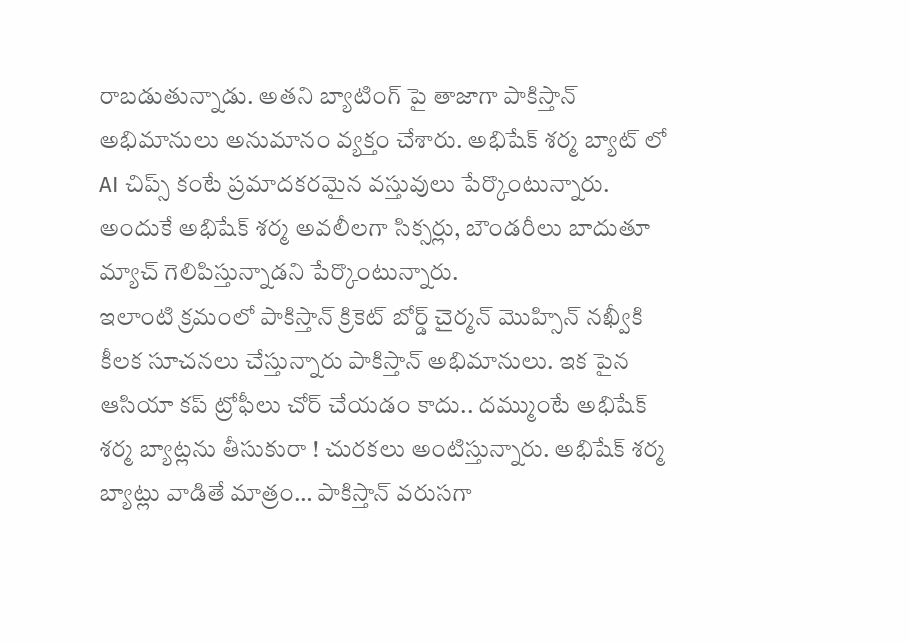రాబడుతున్నాడు. అతని బ్యాటింగ్ పై తాజాగా పాకిస్తాన్ అభిమానులు అనుమానం వ్యక్తం చేశారు. అభిషేక్ శర్మ బ్యాట్ లో AI చిప్స్ కంటే ప్రమాదకరమైన వస్తువులు పేర్కొంటున్నారు. అందుకే అభిషేక్ శర్మ అవలీలగా సిక్సర్లు, బౌండరీలు బాదుతూ మ్యాచ్ గెలిపిస్తున్నాడని పేర్కొంటున్నారు.
ఇలాంటి క్రమంలో పాకిస్తాన్ క్రికెట్ బోర్డ్ చైర్మన్ మొహ్సిన్ నఖ్వీకి కీలక సూచనలు చేస్తున్నారు పాకిస్తాన్ అభిమానులు. ఇక పైన ఆసియా కప్ ట్రోఫీలు చోర్ చేయడం కాదు.. దమ్ముంటే అభిషేక్ శర్మ బ్యాట్లను తీసుకురా ! చురకలు అంటిస్తున్నారు. అభిషేక్ శర్మ బ్యాట్లు వాడితే మాత్రం… పాకిస్తాన్ వరుసగా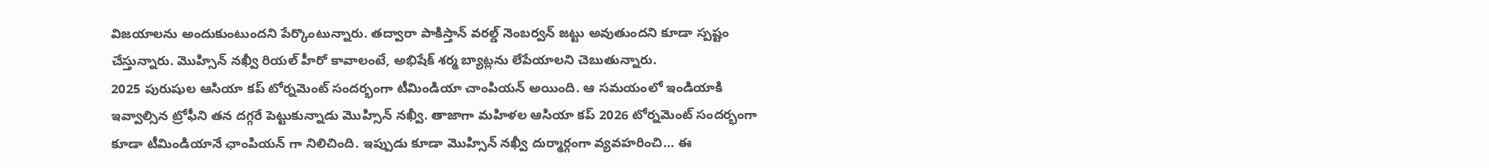విజయాలను అందుకుంటుందని పేర్కొంటున్నారు. తద్వారా పాకిస్తాన్ వరల్డ్ నెంబర్వన్ జట్టు అవుతుందని కూడా స్పష్టం చేస్తున్నారు. మొహ్సిన్ నఖ్వీ రియల్ హీరో కావాలంటే, అభిషేక్ శర్మ బ్యాట్లను లేపేయాలని చెబుతున్నారు.
2025 పురుషుల ఆసియా కప్ టోర్నమెంట్ సందర్భంగా టీమిండియా చాంపియన్ అయింది. ఆ సమయంలో ఇండియాకి ఇవ్వాల్సిన ట్రోఫీని తన దగ్గరే పెట్టుకున్నాడు మొహ్సిన్ నఖ్వీ. తాజాగా మహిళల ఆసియా కప్ 2026 టోర్నమెంట్ సందర్భంగా కూడా టీమిండియానే ఛాంపియన్ గా నిలిచింది. ఇప్పుడు కూడా మొహ్సిన్ నఖ్వీ దుర్మార్గంగా వ్యవహరించి… ఈ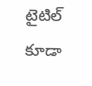టైటిల్ కూడా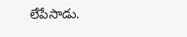లేపేసాడు.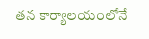తన కార్యాలయంలోనే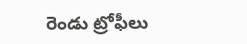రెండు ట్రోఫీలు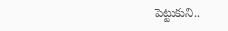పెట్టుకుని..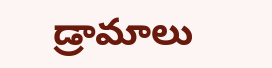డ్రామాలు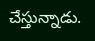చేస్తున్నాడు.